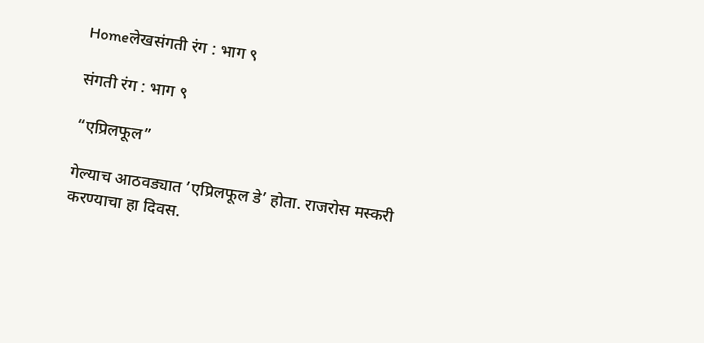Homeलेखसंगती रंग : भाग ९

संगती रंग : भाग ९

“एप्रिलफूल”

गेल्याच आठवड्यात ’एप्रिलफूल डे’ होता. राजरोस मस्करी करण्याचा हा दिवस.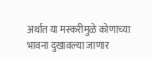अर्थात या मस्करीमुळे कोणाच्या भावना दुखावल्या जाणार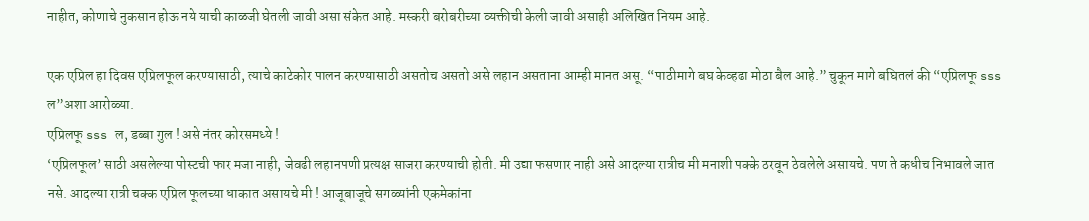नाहीत, कोणाचे नुकसान होऊ नये याची काळजी घेतली जावी असा संकेत आहे. मस्करी बरोबरीच्या व्यक्तीची केली जावी असाही अलिखित नियम आहे.

एक एप्रिल हा दिवस एप्रिलफूल करण्यासाठी, त्याचे काटेकोर पालन करण्यासाठी असतोच असतो असे लहान असताना आम्ही मानत असू. “पाठीमागे बघ केव्हढा मोठा बैल आहे.” चुकून मागे बघितलं की “एप्रिलफू sss ल”अशा आरोळ्या.
एप्रिलफू sss ल, डब्बा गुल ! असे नंतर कोरसमध्ये !
‘एप्रिलफूल’ साठी असलेल्या पोस्टची फार मजा नाही, जेवढी लहानपणी प्रत्यक्ष साजरा करण्याची होती. मी उद्या फसणार नाही असे आदल्या रात्रीच मी मनाशी पक्के ठरवून ठेवलेले असायचे. पण ते कधीच निभावले जात नसे. आदल्या रात्री चक्क एप्रिल फूलच्या धाकात असायचे मी ! आजूबाजूचे सगळ्यांनी एकमेकांना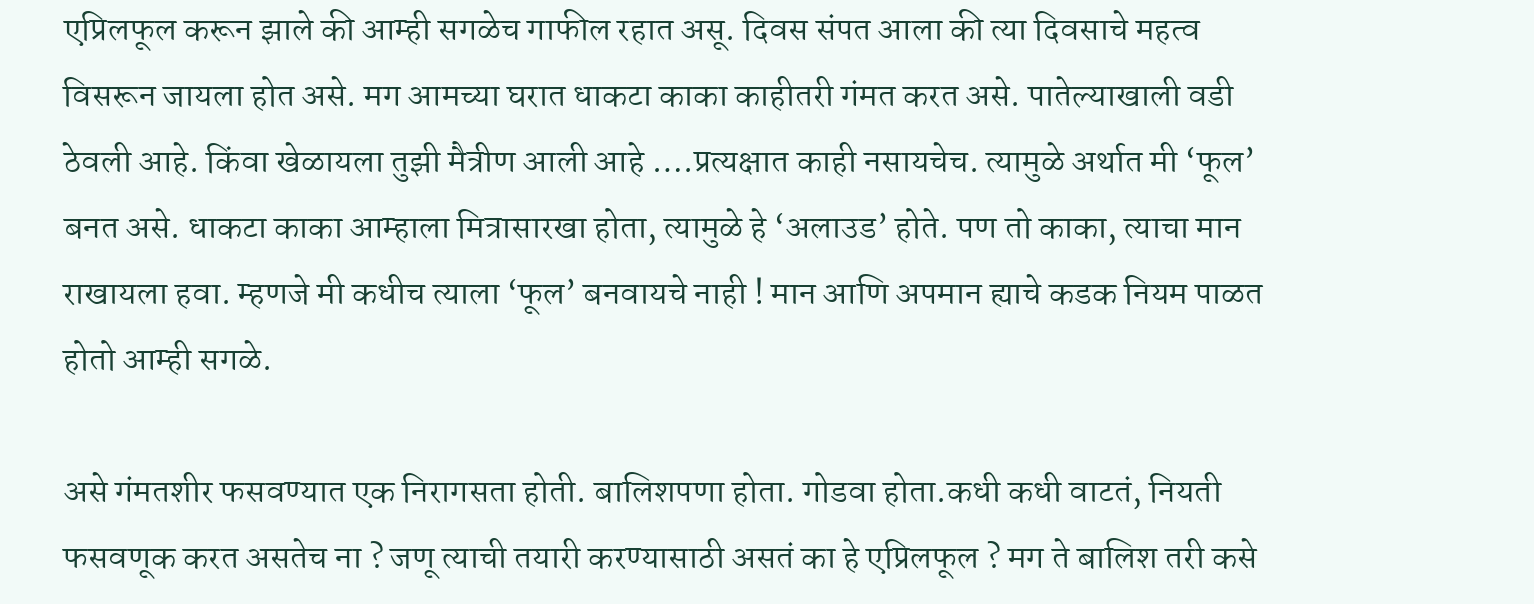एप्रिलफूल करून झाले की आम्ही सगळेच गाफील रहात असू. दिवस संपत आला की त्या दिवसाचे महत्व विसरून जायला होत असे. मग आमच्या घरात धाकटा काका काहीतरी गंमत करत असे. पातेल्याखाली वडी ठेवली आहे. किंवा खेळायला तुझी मैत्रीण आली आहे ….प्रत्यक्षात काही नसायचेच. त्यामुळे अर्थात मी ‘फूल’ बनत असे. धाकटा काका आम्हाला मित्रासारखा होता, त्यामुळे हे ‘अलाउड’ होते. पण तो काका, त्याचा मान राखायला हवा. म्हणजे मी कधीच त्याला ‘फूल’ बनवायचे नाही ! मान आणि अपमान ह्याचे कडक नियम पाळत होतो आम्ही सगळे.

असे गंमतशीर फसवण्यात एक निरागसता होती. बालिशपणा होता. गोडवा होता.कधी कधी वाटतं, नियती फसवणूक करत असतेच ना ? जणू त्याची तयारी करण्यासाठी असतं का हे एप्रिलफूल ? मग ते बालिश तरी कसे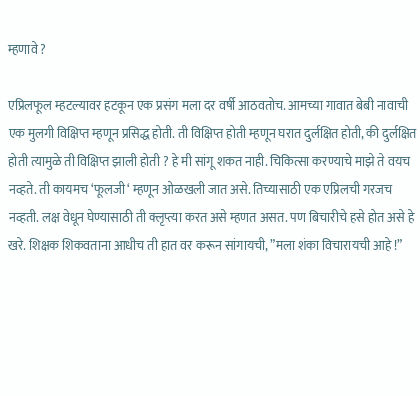म्हणावे ?

एप्रिलफूल म्हटल्यावर हटकून एक प्रसंग मला दर वर्षी आठवतोच. आमच्या गावात बेबी नावाची एक मुलगी विक्षिप्त म्हणून प्रसिद्ध होती. ती विक्षिप्त होती म्हणून घरात दुर्लक्षित होती, की दुर्लक्षित होती त्यामुळे ती विक्षिप्त झाली होती ? हे मी सांगू शकत नाही. चिकित्सा करण्याचे माझे ते वयच नव्हते. ती कायमच ‘फूलजी‘ म्हणून ओळखली जात असे. तिच्यासाठी एक एप्रिलची गरजच नव्हती. लक्ष वेधून घेण्यासाठी ती क्लृप्त्या करत असे म्हणत असत. पण बिचारीचे हसे होत असे हे खरे. शिक्षक शिकवताना आधीच ती हात वर करून सांगायची, ”मला शंका विचारायची आहे !”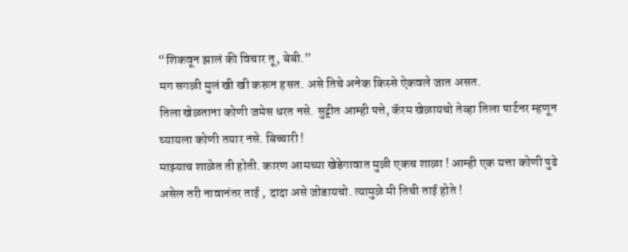“शिकवून झालं की विचार तू, बेबी.”
मग सगळी मुलं खी खी करून हसत. असे तिचे अनेक किस्से ऐकवले जात असत.
तिला खेळताना कोणी जमेस धरत नसे. सुट्टीत आम्ही पत्ते, कॅरम खेळायचो तेव्हा तिला पार्टनर म्हणून घ्यायला कोणी तयार नसे. बिच्चारी !
माझ्याच शाळेत ती होती. कारण आमच्या खेडेगावात मुळी एकच शाळा ! आम्ही एक यत्ता कोणी पुढे असेल तरी नावानंतर ताई , दादा असे जोडायचो. त्यामुळे मी तिची ताई होते !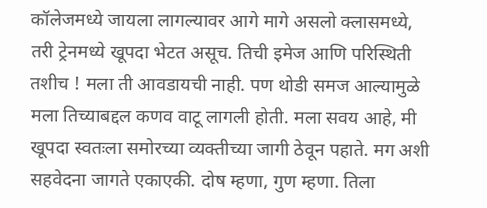कॉलेजमध्ये जायला लागल्यावर आगे मागे असलो क्लासमध्ये, तरी ट्रेनमध्ये खूपदा भेटत असूच. तिची इमेज आणि परिस्थिती तशीच ! मला ती आवडायची नाही. पण थोडी समज आल्यामुळे मला तिच्याबद्दल कणव वाटू लागली होती. मला सवय आहे, मी खूपदा स्वतःला समोरच्या व्यक्तीच्या जागी ठेवून पहाते. मग अशी सहवेदना जागते एकाएकी. दोष म्हणा, गुण म्हणा. तिला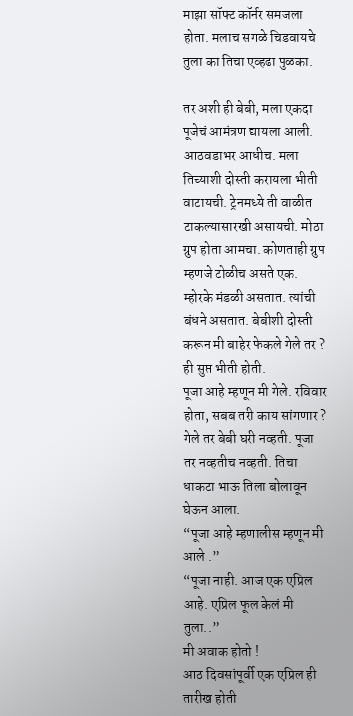माझा सॉफ्ट कॉर्नर समजला होता. मलाच सगळे चिडवायचे तुला का तिचा एव्हढा पुळका.

तर अशी ही बेबी, मला एकदा पूजेचं आमंत्रण द्यायला आली. आठवडाभर आधीच. मला तिच्याशी दोस्ती करायला भीती वाटायची. ट्रेनमध्ये ती वाळीत टाकल्यासारखी असायची. मोठा ग्रुप होता आमचा. कोणताही ग्रुप म्हणजे टोळीच असते एक. म्होरके मंडळी असतात. त्यांची बंधने असतात. बेबीशी दोस्ती करून मी बाहेर फेकले गेले तर ? ही सुप्त भीती होती.
पूजा आहे म्हणून मी गेले. रविवार होता, सबब तरी काय सांगणार ? गेले तर बेबी घरी नव्हती. पूजा तर नव्हतीच नव्हती. तिचा धाकटा भाऊ तिला बोलावून घेऊन आला.
“पूजा आहे म्हणालीस म्हणून मी आले .”
“पूजा नाही. आज एक एप्रिल आहे. एप्रिल फूल केलं मी तुला..”
मी अवाक होतो !
आठ दिवसांपूर्वी एक एप्रिल ही तारीख होती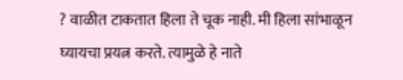? वाळीत टाकतात हिला ते चूक नाही. मी हिला सांभाळून घ्यायचा प्रयत्न करते. त्यामुळे हे नाते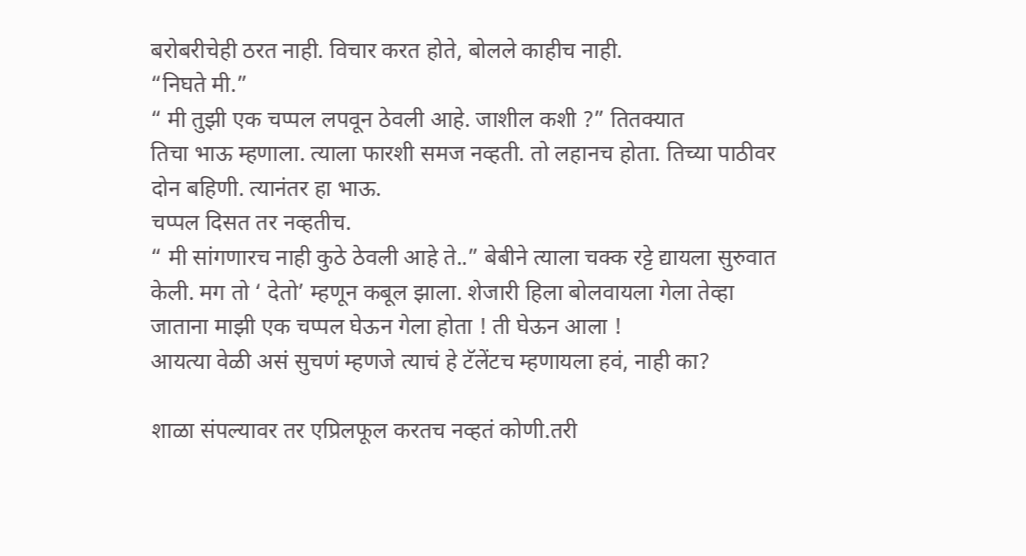बरोबरीचेही ठरत नाही. विचार करत होते, बोलले काहीच नाही.
“निघते मी.”
“ मी तुझी एक चप्पल लपवून ठेवली आहे. जाशील कशी ?” तितक्यात
तिचा भाऊ म्हणाला. त्याला फारशी समज नव्हती. तो लहानच होता. तिच्या पाठीवर दोन बहिणी. त्यानंतर हा भाऊ.
चप्पल दिसत तर नव्हतीच.
“ मी सांगणारच नाही कुठे ठेवली आहे ते..” बेबीने त्याला चक्क रट्टे द्यायला सुरुवात केली. मग तो ‘ देतो’ म्हणून कबूल झाला. शेजारी हिला बोलवायला गेला तेव्हा जाताना माझी एक चप्पल घेऊन गेला होता ! ती घेऊन आला !
आयत्या वेळी असं सुचणं म्हणजे त्याचं हे टॅलेंटच म्हणायला हवं, नाही का?

शाळा संपल्यावर तर एप्रिलफूल करतच नव्हतं कोणी.तरी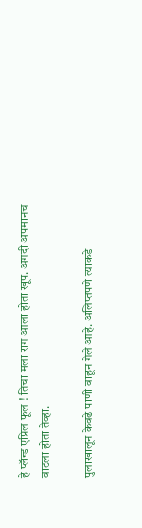हे प्लॅन्ड एप्रिल फूल ! तिचा मला राग आला होता खूप. अगदी अपमानच वाटला होता तेव्हा.

पुलाखालून केवढे पाणी वाहून गेले आहे. अलिप्तपणे त्याकडे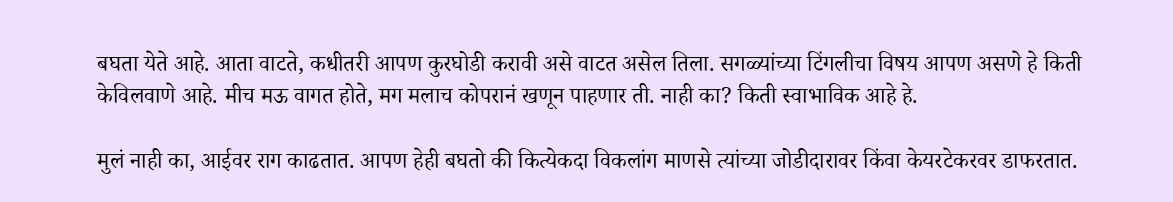बघता येते आहे. आता वाटते, कधीतरी आपण कुरघोडी करावी असे वाटत असेल तिला. सगळ्यांच्या टिंगलीचा विषय आपण असणे हे किती केविलवाणे आहे. मीच मऊ वागत होते, मग मलाच कोपरानं खणून पाहणार ती. नाही का? किती स्वाभाविक आहे हे.

मुलं नाही का, आईवर राग काढतात. आपण हेही बघतो की कित्येकदा विकलांग माणसे त्यांच्या जोडीदारावर किंवा केयरटेकरवर डाफरतात.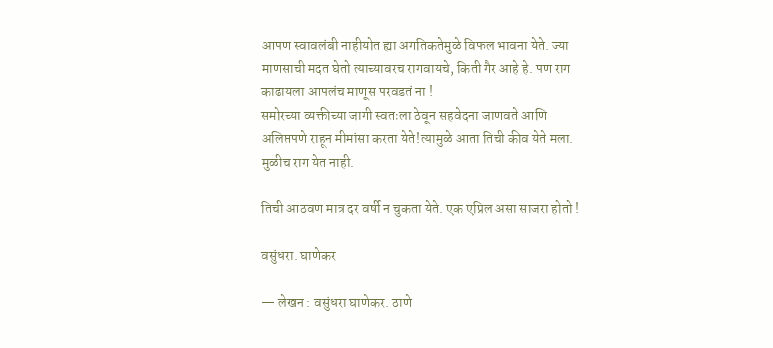आपण स्वावलंबी नाहीयोत ह्या अगतिकतेमुळे विफल भावना येते. ज्या माणसाची मदत घेतो त्याच्यावरच रागवायचे, किती गैर आहे हे. पण राग काढायला आपलंच माणूस परवडतं ना !
समोरच्या व्यक्तीच्या जागी स्वतःला ठेवून सहवेदना जाणवते आणि अलिप्तपणे राहून मीमांसा करता येते!त्यामुळे आता तिची कीव येते मला. मुळीच राग येत नाही.

तिची आठवण मात्र दर वर्षी न चुकता येते. एक एप्रिल असा साजरा होतो !

वसुंधरा. घाणेकर

— लेखन : वसुंधरा घाणेकर. ठाणे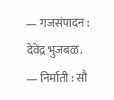— गजसंपादन : देवेंद्र भुजबळ.
— निर्माती : सौ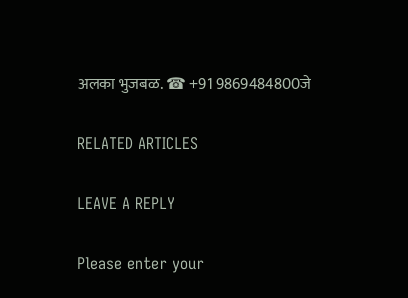अलका भुजबळ. ☎ +91 9869484800जे

RELATED ARTICLES

LEAVE A REPLY

Please enter your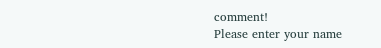comment!
Please enter your name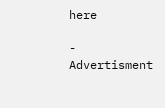here

- Advertisment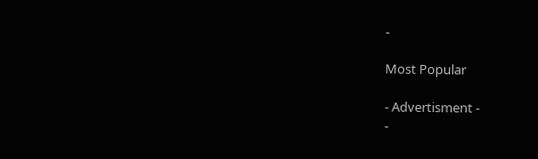-

Most Popular

- Advertisment -
-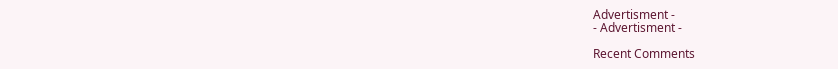Advertisment -
- Advertisment -

Recent Comments